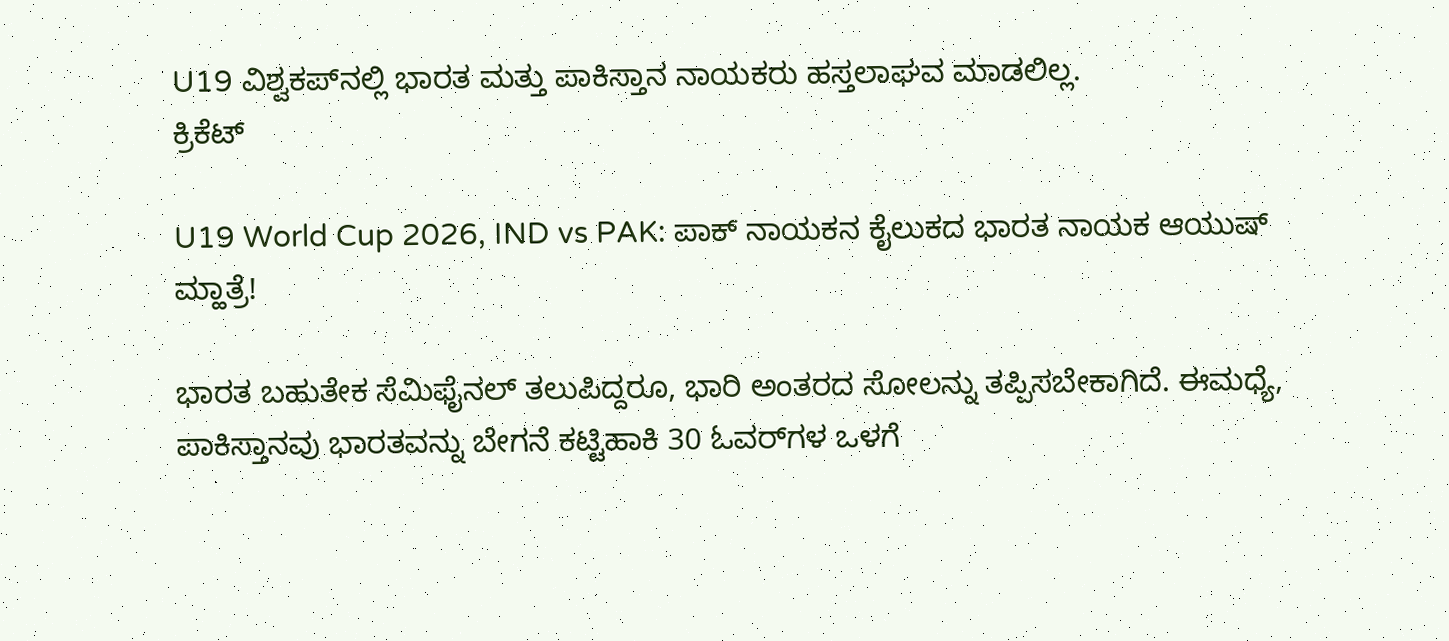U19 ವಿಶ್ವಕಪ್‌ನಲ್ಲಿ ಭಾರತ ಮತ್ತು ಪಾಕಿಸ್ತಾನ ನಾಯಕರು ಹಸ್ತಲಾಘವ ಮಾಡಲಿಲ್ಲ.
ಕ್ರಿಕೆಟ್

U19 World Cup 2026, IND vs PAK: ಪಾಕ್ ನಾಯಕನ ಕೈಲುಕದ ಭಾರತ ನಾಯಕ ಆಯುಷ್ ಮ್ಹಾತ್ರೆ!

ಭಾರತ ಬಹುತೇಕ ಸೆಮಿಫೈನಲ್‌ ತಲುಪಿದ್ದರೂ, ಭಾರಿ ಅಂತರದ ಸೋಲನ್ನು ತಪ್ಪಿಸಬೇಕಾಗಿದೆ. ಈಮಧ್ಯೆ, ಪಾಕಿಸ್ತಾನವು ಭಾರತವನ್ನು ಬೇಗನೆ ಕಟ್ಟಿಹಾಕಿ 30 ಓವರ್‌ಗಳ ಒಳಗೆ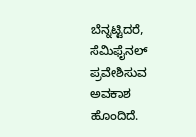ಬೆನ್ನಟ್ಟಿದರೆ, ಸೆಮಿಫೈನಲ್ ಪ್ರವೇಶಿಸುವ ಅವಕಾಶ ಹೊಂದಿದೆ.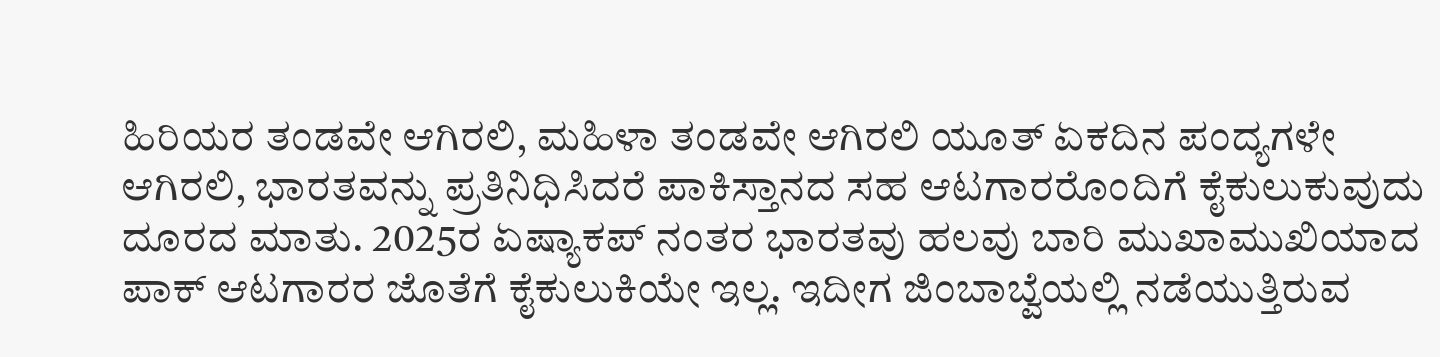ಹಿರಿಯರ ತಂಡವೇ ಆಗಿರಲಿ, ಮಹಿಳಾ ತಂಡವೇ ಆಗಿರಲಿ ಯೂತ್ ಏಕದಿನ ಪಂದ್ಯಗಳೇ ಆಗಿರಲಿ, ಭಾರತವನ್ನು ಪ್ರತಿನಿಧಿಸಿದರೆ ಪಾಕಿಸ್ತಾನದ ಸಹ ಆಟಗಾರರೊಂದಿಗೆ ಕೈಕುಲುಕುವುದು ದೂರದ ಮಾತು. 2025ರ ಏಷ್ಯಾಕಪ್ ನಂತರ ಭಾರತವು ಹಲವು ಬಾರಿ ಮುಖಾಮುಖಿಯಾದ ಪಾಕ್ ಆಟಗಾರರ ಜೊತೆಗೆ ಕೈಕುಲುಕಿಯೇ ಇಲ್ಲ. ಇದೀಗ ಜಿಂಬಾಬ್ವೆಯಲ್ಲಿ ನಡೆಯುತ್ತಿರುವ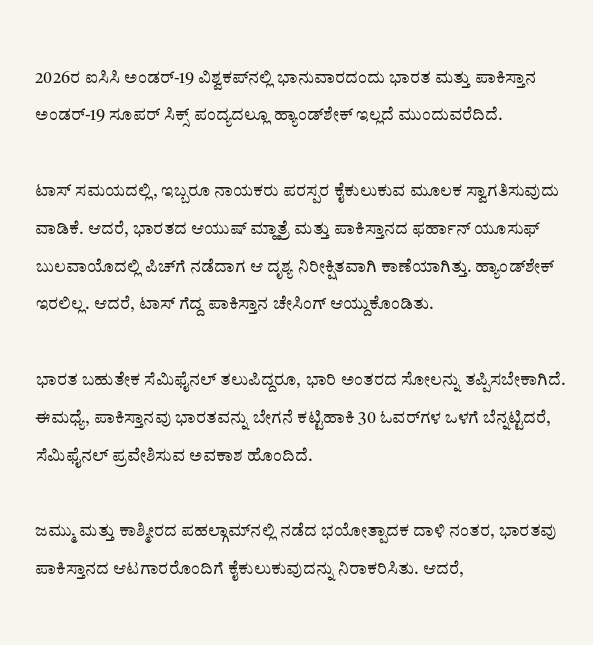2026ರ ಐಸಿಸಿ ಅಂಡರ್-19 ವಿಶ್ವಕಪ್‌ನಲ್ಲಿ ಭಾನುವಾರದಂದು ಭಾರತ ಮತ್ತು ಪಾಕಿಸ್ತಾನ ಅಂಡರ್-19 ಸೂಪರ್ ಸಿಕ್ಸ್ ಪಂದ್ಯದಲ್ಲೂ ಹ್ಯಾಂಡ್‌ಶೇಕ್ ಇಲ್ಲದೆ ಮುಂದುವರೆದಿದೆ.

ಟಾಸ್ ಸಮಯದಲ್ಲಿ, ಇಬ್ಬರೂ ನಾಯಕರು ಪರಸ್ಪರ ಕೈಕುಲುಕುವ ಮೂಲಕ ಸ್ವಾಗತಿಸುವುದು ವಾಡಿಕೆ. ಆದರೆ, ಭಾರತದ ಆಯುಷ್ ಮ್ಹಾತ್ರೆ ಮತ್ತು ಪಾಕಿಸ್ತಾನದ ಫರ್ಹಾನ್ ಯೂಸುಫ್ ಬುಲವಾಯೊದಲ್ಲಿ ಪಿಚ್‌ಗೆ ನಡೆದಾಗ ಆ ದೃಶ್ಯ ನಿರೀಕ್ಷಿತವಾಗಿ ಕಾಣೆಯಾಗಿತ್ತು. ಹ್ಯಾಂಡ್‌ಶೇಕ್ ಇರಲಿಲ್ಲ. ಆದರೆ, ಟಾಸ್ ಗೆದ್ದ ಪಾಕಿಸ್ತಾನ ಚೇಸಿಂಗ್ ಆಯ್ದುಕೊಂಡಿತು.

ಭಾರತ ಬಹುತೇಕ ಸೆಮಿಫೈನಲ್‌ ತಲುಪಿದ್ದರೂ, ಭಾರಿ ಅಂತರದ ಸೋಲನ್ನು ತಪ್ಪಿಸಬೇಕಾಗಿದೆ. ಈಮಧ್ಯೆ, ಪಾಕಿಸ್ತಾನವು ಭಾರತವನ್ನು ಬೇಗನೆ ಕಟ್ಟಿಹಾಕಿ 30 ಓವರ್‌ಗಳ ಒಳಗೆ ಬೆನ್ನಟ್ಟಿದರೆ, ಸೆಮಿಫೈನಲ್ ಪ್ರವೇಶಿಸುವ ಅವಕಾಶ ಹೊಂದಿದೆ.

ಜಮ್ಮು ಮತ್ತು ಕಾಶ್ಮೀರದ ಪಹಲ್ಗಾಮ್‌ನಲ್ಲಿ ನಡೆದ ಭಯೋತ್ಪಾದಕ ದಾಳಿ ನಂತರ, ಭಾರತವು ಪಾಕಿಸ್ತಾನದ ಆಟಗಾರರೊಂದಿಗೆ ಕೈಕುಲುಕುವುದನ್ನು ನಿರಾಕರಿಸಿತು. ಆದರೆ,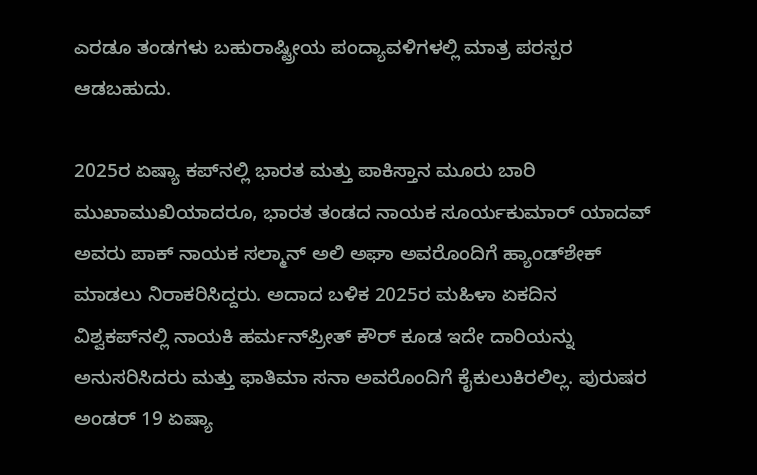ಎರಡೂ ತಂಡಗಳು ಬಹುರಾಷ್ಟ್ರೀಯ ಪಂದ್ಯಾವಳಿಗಳಲ್ಲಿ ಮಾತ್ರ ಪರಸ್ಪರ ಆಡಬಹುದು.

2025ರ ಏಷ್ಯಾ ಕಪ್‌ನಲ್ಲಿ ಭಾರತ ಮತ್ತು ಪಾಕಿಸ್ತಾನ ಮೂರು ಬಾರಿ ಮುಖಾಮುಖಿಯಾದರೂ, ಭಾರತ ತಂಡದ ನಾಯಕ ಸೂರ್ಯಕುಮಾರ್ ಯಾದವ್ ಅವರು ಪಾಕ್ ನಾಯಕ ಸಲ್ಮಾನ್ ಅಲಿ ಅಘಾ ಅವರೊಂದಿಗೆ ಹ್ಯಾಂಡ್‌ಶೇಕ್ ಮಾಡಲು ನಿರಾಕರಿಸಿದ್ದರು. ಅದಾದ ಬಳಿಕ 2025ರ ಮಹಿಳಾ ಏಕದಿನ ವಿಶ್ವಕಪ್‌ನಲ್ಲಿ ನಾಯಕಿ ಹರ್ಮನ್‌ಪ್ರೀತ್ ಕೌರ್ ಕೂಡ ಇದೇ ದಾರಿಯನ್ನು ಅನುಸರಿಸಿದರು ಮತ್ತು ಫಾತಿಮಾ ಸನಾ ಅವರೊಂದಿಗೆ ಕೈಕುಲುಕಿರಲಿಲ್ಲ. ಪುರುಷರ ಅಂಡರ್ 19 ಏಷ್ಯಾ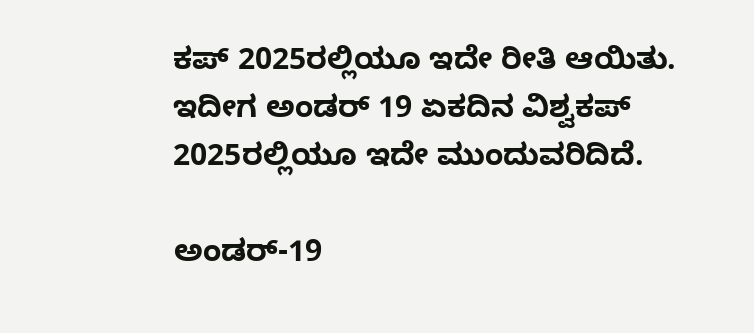ಕಪ್‌ 2025ರಲ್ಲಿಯೂ ಇದೇ ರೀತಿ ಆಯಿತು. ಇದೀಗ ಅಂಡರ್ 19 ಏಕದಿನ ವಿಶ್ವಕಪ್‌ 2025ರಲ್ಲಿಯೂ ಇದೇ ಮುಂದುವರಿದಿದೆ.

ಅಂಡರ್-19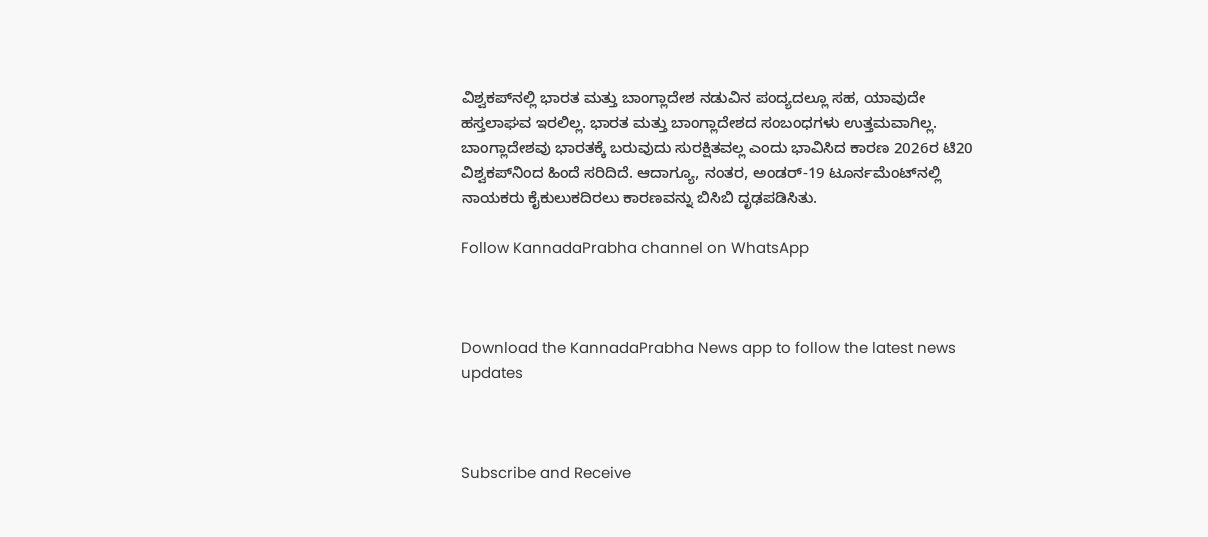ವಿಶ್ವಕಪ್‌ನಲ್ಲಿ ಭಾರತ ಮತ್ತು ಬಾಂಗ್ಲಾದೇಶ ನಡುವಿನ ಪಂದ್ಯದಲ್ಲೂ ಸಹ, ಯಾವುದೇ ಹಸ್ತಲಾಘವ ಇರಲಿಲ್ಲ. ಭಾರತ ಮತ್ತು ಬಾಂಗ್ಲಾದೇಶದ ಸಂಬಂಧಗಳು ಉತ್ತಮವಾಗಿಲ್ಲ. ಬಾಂಗ್ಲಾದೇಶವು ಭಾರತಕ್ಕೆ ಬರುವುದು ಸುರಕ್ಷಿತವಲ್ಲ ಎಂದು ಭಾವಿಸಿದ ಕಾರಣ 2026ರ ಟಿ20 ವಿಶ್ವಕಪ್‌ನಿಂದ ಹಿಂದೆ ಸರಿದಿದೆ. ಆದಾಗ್ಯೂ, ನಂತರ, ಅಂಡರ್-19 ಟೂರ್ನಮೆಂಟ್‌ನಲ್ಲಿ ನಾಯಕರು ಕೈಕುಲುಕದಿರಲು ಕಾರಣವನ್ನು ಬಿಸಿಬಿ ದೃಢಪಡಿಸಿತು.

Follow KannadaPrabha channel on WhatsApp



Download the KannadaPrabha News app to follow the latest news updates



Subscribe and Receive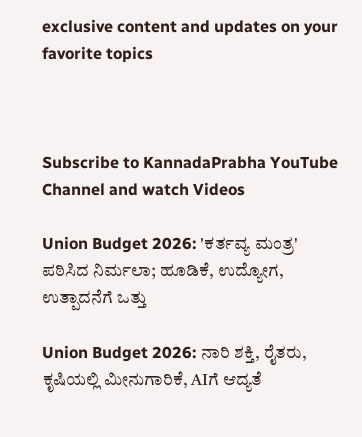exclusive content and updates on your favorite topics



Subscribe to KannadaPrabha YouTube Channel and watch Videos

Union Budget 2026: 'ಕರ್ತವ್ಯ ಮಂತ್ರ' ಪಠಿಸಿದ ನಿರ್ಮಲಾ; ಹೂಡಿಕೆ, ಉದ್ಯೋಗ, ಉತ್ಪಾದನೆಗೆ ಒತ್ತು

Union Budget 2026: ನಾರಿ ಶಕ್ತಿ, ರೈತರು, ಕೃಷಿಯಲ್ಲಿ ಮೀನುಗಾರಿಕೆ, AIಗೆ ಆದ್ಯತೆ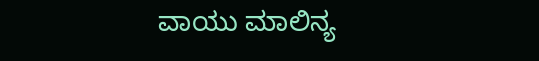ವಾಯು ಮಾಲಿನ್ಯ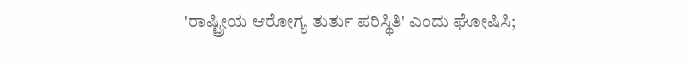'ರಾಷ್ಟ್ರೀಯ ಆರೋಗ್ಯ ತುರ್ತು ಪರಿಸ್ಥಿತಿ' ಎಂದು ಘೋಷಿಸಿ;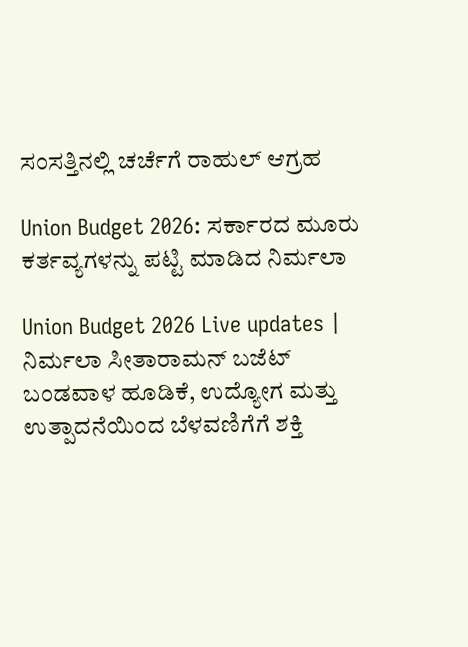ಸಂಸತ್ತಿನಲ್ಲಿ ಚರ್ಚೆಗೆ ರಾಹುಲ್ ಆಗ್ರಹ

Union Budget 2026: ಸರ್ಕಾರದ ಮೂರು ಕರ್ತವ್ಯಗಳನ್ನು ಪಟ್ಟಿ ಮಾಡಿದ ನಿರ್ಮಲಾ

Union Budget 2026 Live updates | ನಿರ್ಮಲಾ ಸೀತಾರಾಮನ್ ಬಜೆಟ್ ಬಂಡವಾಳ ಹೂಡಿಕೆ, ಉದ್ಯೋಗ ಮತ್ತು ಉತ್ಪಾದನೆಯಿಂದ ಬೆಳವಣಿಗೆಗೆ ಶಕ್ತಿ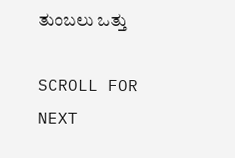ತುಂಬಲು ಒತ್ತು

SCROLL FOR NEXT